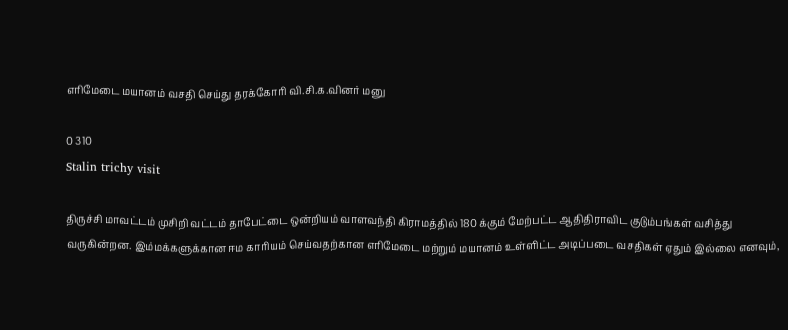எரிமேடை மயானம் வசதி செய்து தரக்கோரி வி.சி.க.வினர் மனு

0 310
Stalin trichy visit

திருச்சி மாவட்டம் முசிறி வட்டம் தாபேட்டை ஒன்றியம் வாளவந்தி கிராமத்தில் 180 க்கும் மேற்பட்ட ஆதிதிராவிட குடும்பங்கள் வசித்து வருகின்றன. இம்மக்களுக்கான ஈம காரியம் செய்வதற்கான எரிமேடை மற்றும் மயானம் உள்ளிட்ட அடிப்படை வசதிகள் ஏதும் இல்லை எனவும்,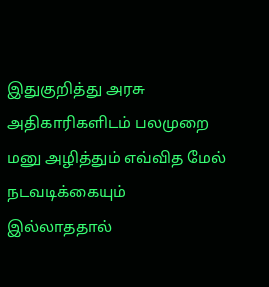இதுகுறித்து அரசு அதிகாரிகளிடம் பலமுறை மனு அழித்தும் எவ்வித மேல் நடவடிக்கையும் இல்லாததால்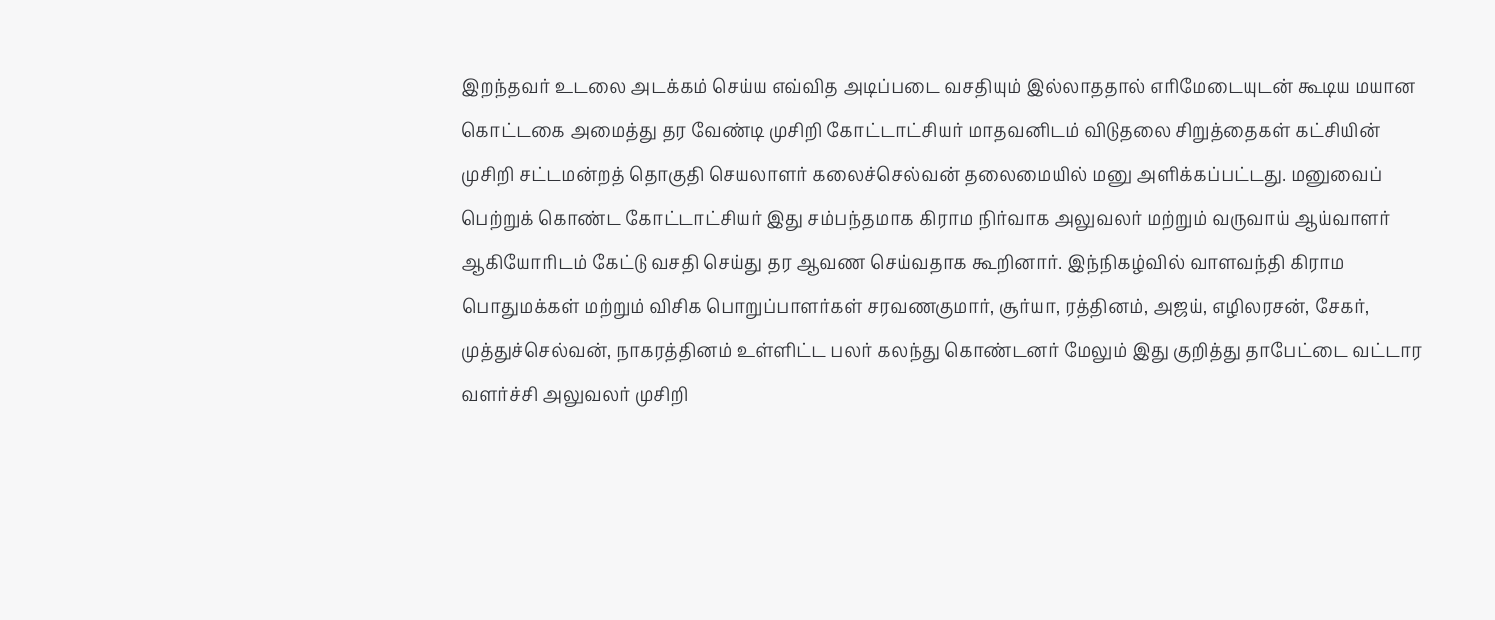இறந்தவர் உடலை அடக்கம் செய்ய எவ்வித அடிப்படை வசதியும் இல்லாததால் எரிமேடையுடன் கூடிய மயான கொட்டகை அமைத்து தர வேண்டி முசிறி கோட்டாட்சியர் மாதவனிடம் விடுதலை சிறுத்தைகள் கட்சியின் முசிறி சட்டமன்றத் தொகுதி செயலாளர் கலைச்செல்வன் தலைமையில் மனு அளிக்கப்பட்டது. மனுவைப் பெற்றுக் கொண்ட கோட்டாட்சியர் இது சம்பந்தமாக கிராம நிர்வாக அலுவலர் மற்றும் வருவாய் ஆய்வாளர் ஆகியோரிடம் கேட்டு வசதி செய்து தர ஆவண செய்வதாக கூறினார். இந்நிகழ்வில் வாளவந்தி கிராம பொதுமக்கள் மற்றும் விசிக பொறுப்பாளர்கள் சரவணகுமார், சூர்யா, ரத்தினம், அஜய், எழிலரசன், சேகர், முத்துச்செல்வன், நாகரத்தினம் உள்ளிட்ட பலர் கலந்து கொண்டனர் மேலும் இது குறித்து தாபேட்டை வட்டார வளர்ச்சி அலுவலர் முசிறி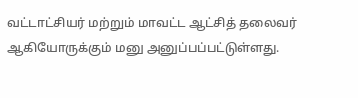வட்டாட்சியர் மற்றும் மாவட்ட ஆட்சித் தலைவர் ஆகியோருக்கும் மனு அனுப்பப்பட்டுள்ளது.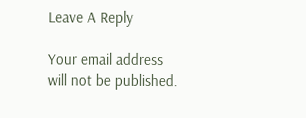Leave A Reply

Your email address will not be published.